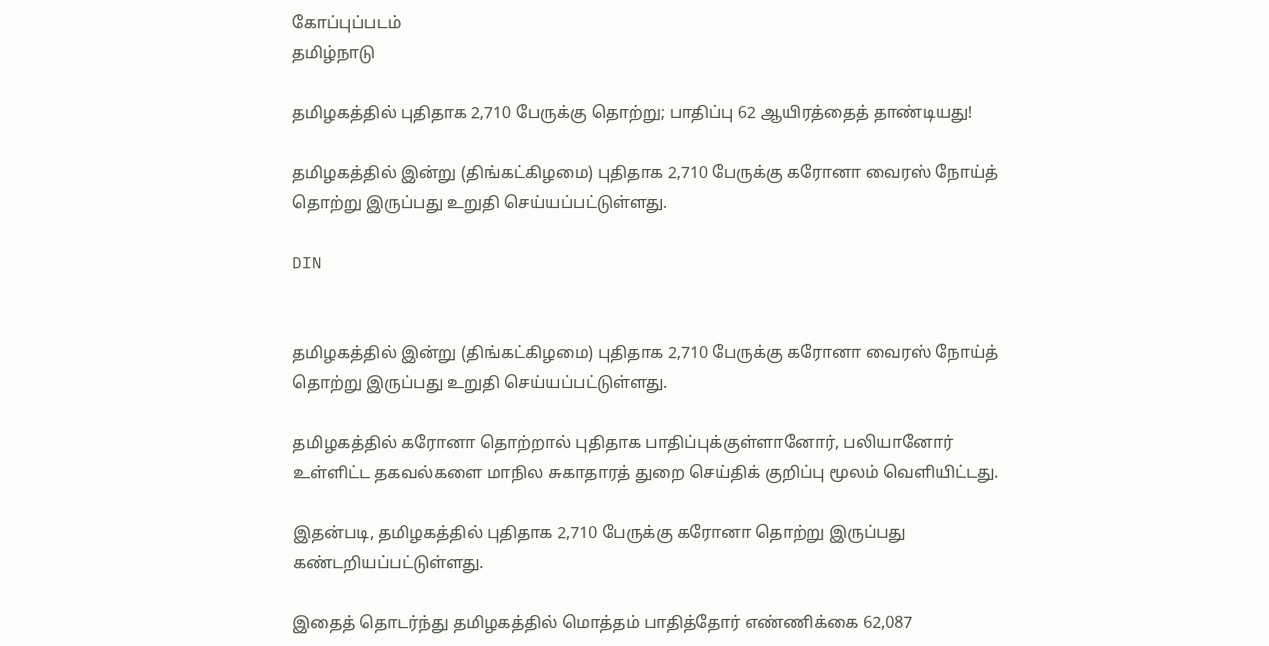கோப்புப்படம்
தமிழ்நாடு

தமிழகத்தில் புதிதாக 2,710 பேருக்கு தொற்று; பாதிப்பு 62 ஆயிரத்தைத் தாண்டியது!

தமிழகத்தில் இன்று (திங்கட்கிழமை) புதிதாக 2,710 பேருக்கு கரோனா வைரஸ் நோய்த் தொற்று இருப்பது உறுதி செய்யப்பட்டுள்ளது.

DIN


தமிழகத்தில் இன்று (திங்கட்கிழமை) புதிதாக 2,710 பேருக்கு கரோனா வைரஸ் நோய்த் தொற்று இருப்பது உறுதி செய்யப்பட்டுள்ளது.

தமிழகத்தில் கரோனா தொற்றால் புதிதாக பாதிப்புக்குள்ளானோர், பலியானோர் உள்ளிட்ட தகவல்களை மாநில சுகாதாரத் துறை செய்திக் குறிப்பு மூலம் வெளியிட்டது.

இதன்படி, தமிழகத்தில் புதிதாக 2,710 பேருக்கு கரோனா தொற்று இருப்பது கண்டறியப்பட்டுள்ளது.

இதைத் தொடர்ந்து தமிழகத்தில் மொத்தம் பாதித்தோர் எண்ணிக்கை 62,087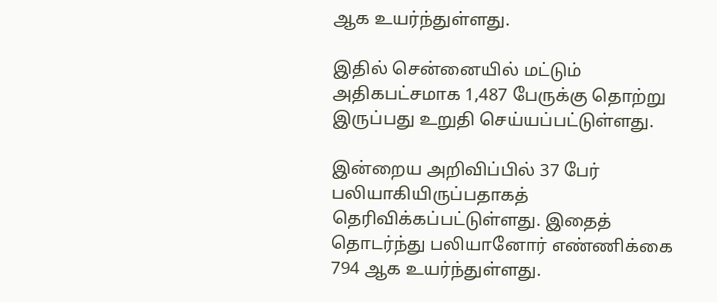ஆக உயர்ந்துள்ளது.

இதில் சென்னையில் மட்டும் அதிகபட்சமாக 1,487 பேருக்கு தொற்று இருப்பது உறுதி செய்யப்பட்டுள்ளது.

இன்றைய அறிவிப்பில் 37 பேர் பலியாகியிருப்பதாகத் தெரிவிக்கப்பட்டுள்ளது. இதைத் தொடர்ந்து பலியானோர் எண்ணிக்கை 794 ஆக உயர்ந்துள்ளது.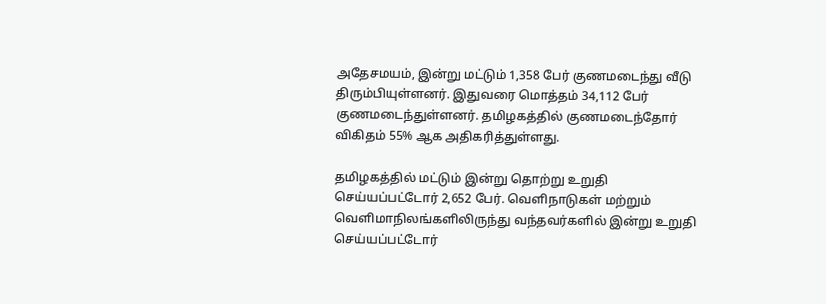அதேசமயம், இன்று மட்டும் 1,358 பேர் குணமடைந்து வீடு திரும்பியுள்ளனர். இதுவரை மொத்தம் 34,112 பேர் குணமடைந்துள்ளனர். தமிழகத்தில் குணமடைந்தோர் விகிதம் 55% ஆக அதிகரித்துள்ளது.

தமிழகத்தில் மட்டும் இன்று தொற்று உறுதி செய்யப்பட்டோர் 2,652 பேர். வெளிநாடுகள் மற்றும் வெளிமாநிலங்களிலிருந்து வந்தவர்களில் இன்று உறுதி செய்யப்பட்டோர்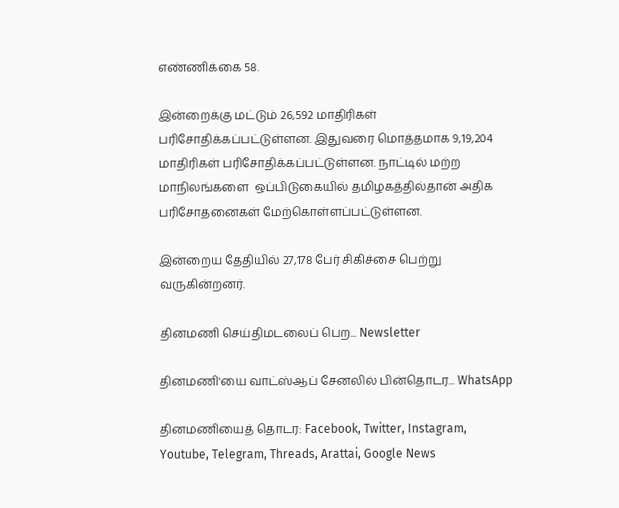எண்ணிக்கை 58.

இன்றைக்கு மட்டும் 26,592 மாதிரிகள் பரிசோதிக்கப்பட்டுள்ளன. இதுவரை மொத்தமாக 9,19,204 மாதிரிகள் பரிசோதிக்கப்பட்டுள்ளன. நாட்டில் மற்ற மாநிலங்களை  ஒப்பிடுகையில் தமிழகத்தில்தான் அதிக பரிசோதனைகள் மேற்கொள்ளப்பட்டுள்ளன.

இன்றைய தேதியில் 27,178 பேர் சிகிச்சை பெற்று வருகின்றனர்.

தினமணி செய்திமடலைப் பெற... Newsletter

தினமணி'யை வாட்ஸ்ஆப் சேனலில் பின்தொடர... WhatsApp

தினமணியைத் தொடர: Facebook, Twitter, Instagram, Youtube, Telegram, Threads, Arattai, Google News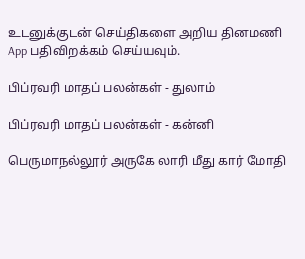உடனுக்குடன் செய்திகளை அறிய தினமணி App பதிவிறக்கம் செய்யவும்.

பிப்ரவரி மாதப் பலன்கள் - துலாம்

பிப்ரவரி மாதப் பலன்கள் - கன்னி

பெருமாநல்லூர் அருகே லாரி மீது கார் மோதி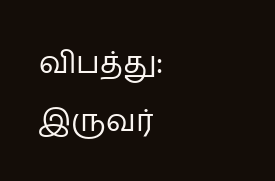விபத்து: இருவர்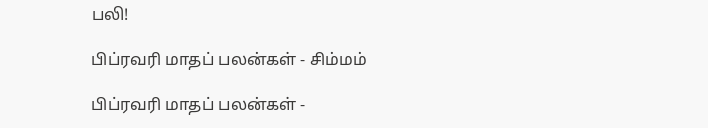பலி!

பிப்ரவரி மாதப் பலன்கள் - சிம்மம்

பிப்ரவரி மாதப் பலன்கள் -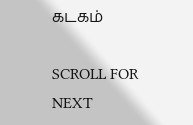கடகம்

SCROLL FOR NEXT